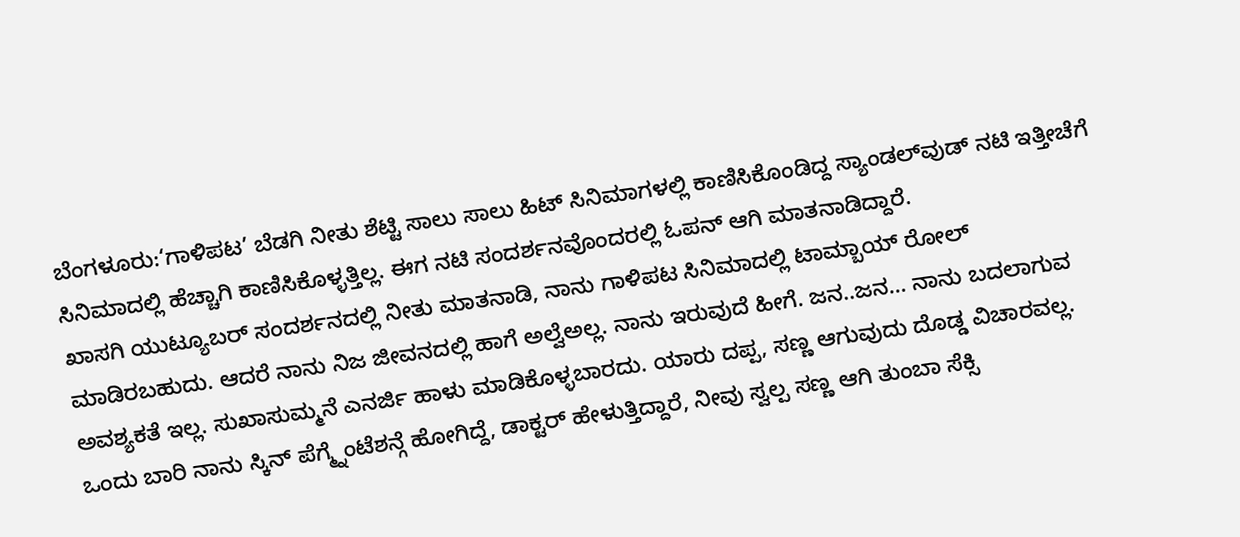ಬೆಂಗಳೂರು:‘ಗಾಳಿಪಟ’ ಬೆಡಗಿ ನೀತು ಶೆಟ್ಟಿ ಸಾಲು ಸಾಲು ಹಿಟ್ ಸಿನಿಮಾಗಳಲ್ಲಿ ಕಾಣಿಸಿಕೊಂಡಿದ್ದ ಸ್ಯಾಂಡಲ್‌ವುಡ್‌ ನಟಿ ಇತ್ತೀಚೆಗೆ ಸಿನಿಮಾದಲ್ಲಿ ಹೆಚ್ಚಾಗಿ ಕಾಣಿಸಿಕೊಳ್ಳತ್ತಿಲ್ಲ. ಈಗ ನಟಿ ಸಂದರ್ಶನವೊಂದರಲ್ಲಿ ಓಪನ್ ಆಗಿ ಮಾತನಾಡಿದ್ದಾರೆ.
ಖಾಸಗಿ ಯುಟ್ಯೂಬರ್ ಸಂದರ್ಶನದಲ್ಲಿ ನೀತು ಮಾತನಾಡಿ, ನಾನು ಗಾಳಿಪಟ ಸಿನಿಮಾದಲ್ಲಿ ಟಾಮ್ಬಾಯ್ ರೋಲ್ ಮಾಡಿರಬಹುದು. ಆದರೆ ನಾನು ನಿಜ ಜೀವನದಲ್ಲಿ ಹಾಗೆ ಅಲ್ವೆಅಲ್ಲ. ನಾನು ಇರುವುದೆ ಹೀಗೆ. ಜನ..ಜನ… ನಾನು ಬದಲಾಗುವ ಅವಶ್ಯಕತೆ ಇಲ್ಲ. ಸುಖಾಸುಮ್ಮನೆ ಎನರ್ಜಿ ಹಾಳು ಮಾಡಿಕೊಳ್ಳಬಾರದು. ಯಾರು ದಪ್ಪ, ಸಣ್ಣ ಆಗುವುದು ದೊಡ್ಡ ವಿಚಾರವಲ್ಲ. ಒಂದು ಬಾರಿ ನಾನು ಸ್ಕಿನ್ ಪೆಗ್ಮ್ನೆಂಟೆಶನ್ಗೆ ಹೋಗಿದ್ದೆ, ಡಾಕ್ಟರ್ ಹೇಳುತ್ತಿದ್ದಾರೆ, ನೀವು ಸ್ವಲ್ಪ ಸಣ್ಣ ಆಗಿ ತುಂಬಾ ಸೆಕ್ಸಿ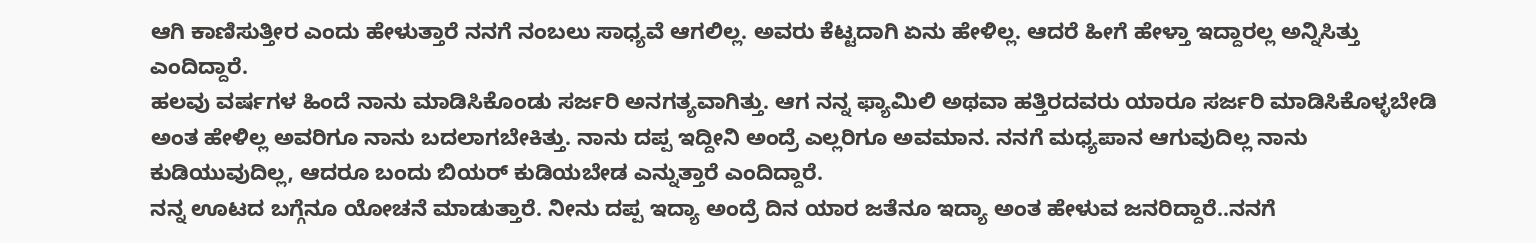ಆಗಿ ಕಾಣಿಸುತ್ತೀರ ಎಂದು ಹೇಳುತ್ತಾರೆ ನನಗೆ ನಂಬಲು ಸಾಧ್ಯವೆ ಆಗಲಿಲ್ಲ. ಅವರು ಕೆಟ್ಟದಾಗಿ ಏನು ಹೇಳಿಲ್ಲ. ಆದರೆ ಹೀಗೆ ಹೇಳ್ತಾ ಇದ್ದಾರಲ್ಲ ಅನ್ನಿಸಿತ್ತು ಎಂದಿದ್ದಾರೆ.
ಹಲವು ವರ್ಷಗಳ ಹಿಂದೆ ನಾನು ಮಾಡಿಸಿಕೊಂಡು ಸರ್ಜರಿ ಅನಗತ್ಯವಾಗಿತ್ತು. ಆಗ ನನ್ನ ಫ್ಯಾಮಿಲಿ ಅಥವಾ ಹತ್ತಿರದವರು ಯಾರೂ ಸರ್ಜರಿ ಮಾಡಿಸಿಕೊಳ್ಳಬೇಡಿ ಅಂತ ಹೇಳಿಲ್ಲ ಅವರಿಗೂ ನಾನು ಬದಲಾಗಬೇಕಿತ್ತು. ನಾನು ದಪ್ಪ ಇದ್ದೀನಿ ಅಂದ್ರೆ ಎಲ್ಲರಿಗೂ ಅವಮಾನ. ನನಗೆ ಮಧ್ಯಪಾನ ಆಗುವುದಿಲ್ಲ ನಾನು ಕುಡಿಯುವುದಿಲ್ಲ, ಆದರೂ ಬಂದು ಬಿಯರ್ ಕುಡಿಯಬೇಡ ಎನ್ನುತ್ತಾರೆ ಎಂದಿದ್ದಾರೆ.
ನನ್ನ ಊಟದ ಬಗ್ಗೆನೂ ಯೋಚನೆ ಮಾಡುತ್ತಾರೆ. ನೀನು ದಪ್ಪ ಇದ್ಯಾ ಅಂದ್ರೆ ದಿನ ಯಾರ ಜತೆನೂ ಇದ್ಯಾ ಅಂತ ಹೇಳುವ ಜನರಿದ್ದಾರೆ..ನನಗೆ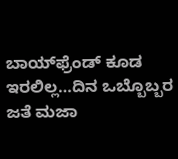ಬಾಯ್‌ಫ್ರೆಂಡ್‌ ಕೂಡ ಇರಲಿಲ್ಲ…ದಿನ ಒಬ್ಬೊಬ್ಬರ ಜತೆ ಮಜಾ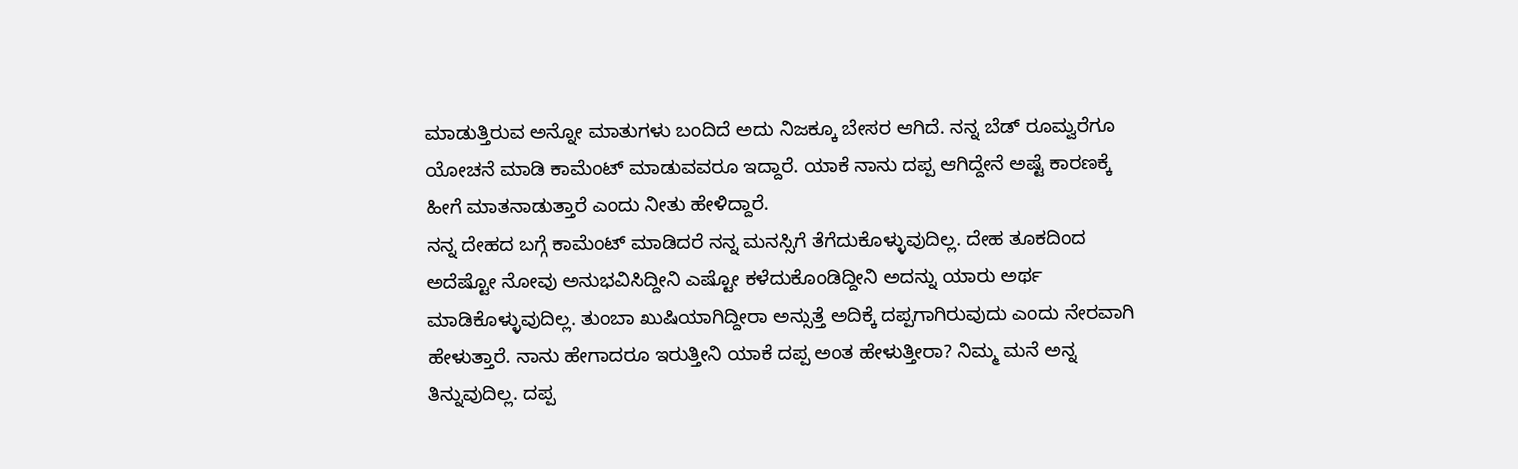ಮಾಡುತ್ತಿರುವ ಅನ್ನೋ ಮಾತುಗಳು ಬಂದಿದೆ ಅದು ನಿಜಕ್ಕೂ ಬೇಸರ ಆಗಿದೆ. ನನ್ನ ಬೆಡ್ ರೂಮ್ವರೆಗೂ ಯೋಚನೆ ಮಾಡಿ ಕಾಮೆಂಟ್ ಮಾಡುವವರೂ ಇದ್ದಾರೆ. ಯಾಕೆ ನಾನು ದಪ್ಪ ಆಗಿದ್ದೇನೆ ಅಷ್ಟೆ ಕಾರಣಕ್ಕೆ ಹೀಗೆ ಮಾತನಾಡುತ್ತಾರೆ ಎಂದು ನೀತು ಹೇಳಿದ್ದಾರೆ.
ನನ್ನ ದೇಹದ ಬಗ್ಗೆ ಕಾಮೆಂಟ್ ಮಾಡಿದರೆ ನನ್ನ ಮನಸ್ಸಿಗೆ ತೆಗೆದುಕೊಳ್ಳುವುದಿಲ್ಲ. ದೇಹ ತೂಕದಿಂದ ಅದೆಷ್ಟೋ ನೋವು ಅನುಭವಿಸಿದ್ದೀನಿ ಎಷ್ಟೋ ಕಳೆದುಕೊಂಡಿದ್ದೀನಿ ಅದನ್ನು ಯಾರು ಅರ್ಥ ಮಾಡಿಕೊಳ್ಳುವುದಿಲ್ಲ. ತುಂಬಾ ಖುಷಿಯಾಗಿದ್ದೀರಾ ಅನ್ಸುತ್ತೆ ಅದಿಕ್ಕೆ ದಪ್ಪಗಾಗಿರುವುದು ಎಂದು ನೇರವಾಗಿ ಹೇಳುತ್ತಾರೆ. ನಾನು ಹೇಗಾದರೂ ಇರುತ್ತೀನಿ ಯಾಕೆ ದಪ್ಪ ಅಂತ ಹೇಳುತ್ತೀರಾ? ನಿಮ್ಮ ಮನೆ ಅನ್ನ ತಿನ್ನುವುದಿಲ್ಲ. ದಪ್ಪ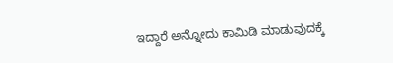ಇದ್ದಾರೆ ಅನ್ನೋದು ಕಾಮಿಡಿ ಮಾಡುವುದಕ್ಕೆ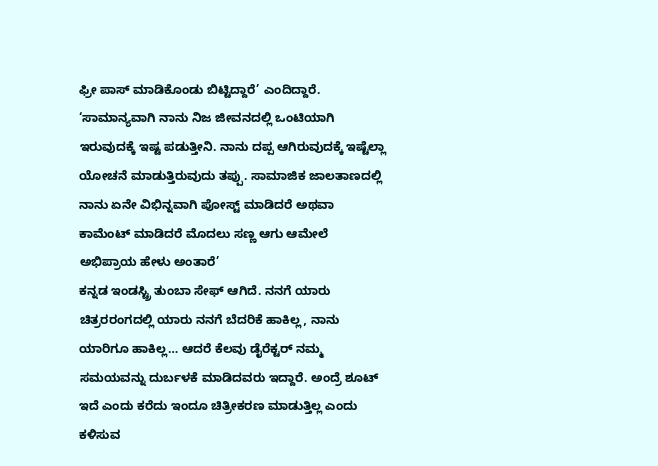ಫ್ರೀ ಪಾಸ್ ಮಾಡಿಕೊಂಡು ಬಿಟ್ಟಿದ್ದಾರೆ’ ಎಂದಿದ್ದಾರೆ.
‘ಸಾಮಾನ್ಯವಾಗಿ ನಾನು ನಿಜ ಜೀವನದಲ್ಲಿ ಒಂಟಿಯಾಗಿ ಇರುವುದಕ್ಕೆ ಇಷ್ಟ ಪಡುತ್ತೀನಿ. ನಾನು ದಪ್ಪ ಆಗಿರುವುದಕ್ಕೆ ಇಷ್ಟೆಲ್ಲಾ ಯೋಚನೆ ಮಾಡುತ್ತಿರುವುದು ತಪ್ಪು. ಸಾಮಾಜಿಕ ಜಾಲತಾಣದಲ್ಲಿ ನಾನು ಏನೇ ವಿಭಿನ್ನವಾಗಿ ಪೋಸ್ಟ್ ಮಾಡಿದರೆ ಅಥವಾ ಕಾಮೆಂಟ್ ಮಾಡಿದರೆ ಮೊದಲು ಸಣ್ಣ ಆಗು ಆಮೇಲೆ ಅಭಿಪ್ರಾಯ ಹೇಳು ಅಂತಾರೆ’
ಕನ್ನಡ ಇಂಡಸ್ಟ್ರಿ ತುಂಬಾ ಸೇಫ್ ಆಗಿದೆ. ನನಗೆ ಯಾರು ಚಿತ್ರರರಂಗದಲ್ಲಿ ಯಾರು ನನಗೆ ಬೆದರಿಕೆ ಹಾಕಿಲ್ಲ, ನಾನು ಯಾರಿಗೂ ಹಾಕಿಲ್ಲ… ಆದರೆ ಕೆಲವು ಡೈರೆಕ್ಟರ್ ನಮ್ಮ ಸಮಯವನ್ನು ದುರ್ಬಳಕೆ ಮಾಡಿದವರು ಇದ್ದಾರೆ. ಅಂದ್ರೆ ಶೂಟ್ ಇದೆ ಎಂದು ಕರೆದು ಇಂದೂ ಚಿತ್ರೀಕರಣ ಮಾಡುತ್ತಿಲ್ಲ ಎಂದು ಕಳಿಸುವ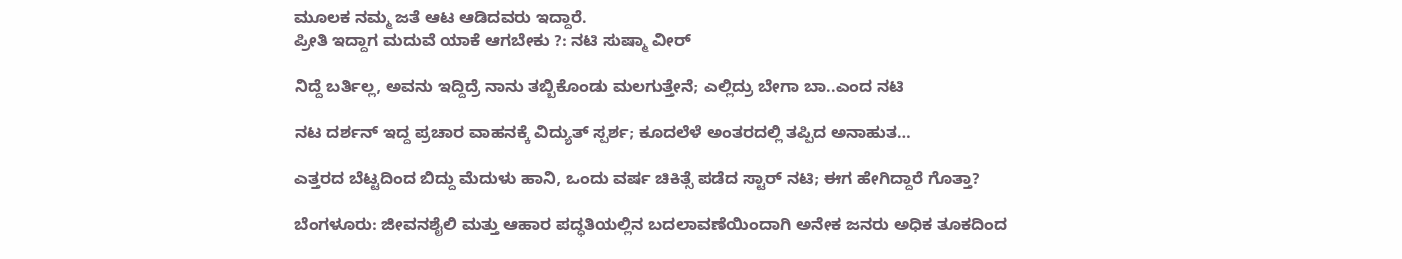ಮೂಲಕ ನಮ್ಮ ಜತೆ ಆಟ ಆಡಿದವರು ಇದ್ದಾರೆ.
ಪ್ರೀತಿ ಇದ್ದಾಗ ಮದುವೆ ಯಾಕೆ ಆಗಬೇಕು ?: ನಟಿ ಸುಷ್ಮಾ ವೀರ್

ನಿದ್ದೆ ಬರ್ತಿಲ್ಲ, ಅವನು ಇದ್ದಿದ್ರೆ ನಾನು ತಬ್ಬಿಕೊಂಡು ಮಲಗುತ್ತೇನೆ; ಎಲ್ಲಿದ್ರು ಬೇಗಾ ಬಾ..ಎಂದ ನಟಿ

ನಟ ದರ್ಶನ್‌ ಇದ್ದ ಪ್ರಚಾರ ವಾಹನಕ್ಕೆ ವಿದ್ಯುತ್‌ ಸ್ಪರ್ಶ; ಕೂದಲೆಳೆ ಅಂತರದಲ್ಲಿ ತಪ್ಪಿದ ಅನಾಹುತ…

ಎತ್ತರದ ಬೆಟ್ಟದಿಂದ ಬಿದ್ದು ಮೆದುಳು ಹಾನಿ, ಒಂದು ವರ್ಷ ಚಿಕಿತ್ಸೆ ಪಡೆದ ಸ್ಟಾರ್ ನಟಿ; ಈಗ ಹೇಗಿದ್ದಾರೆ ಗೊತ್ತಾ?

ಬೆಂಗಳೂರು: ಜೀವನಶೈಲಿ ಮತ್ತು ಆಹಾರ ಪದ್ಧತಿಯಲ್ಲಿನ ಬದಲಾವಣೆಯಿಂದಾಗಿ ಅನೇಕ ಜನರು ಅಧಿಕ ತೂಕದಿಂದ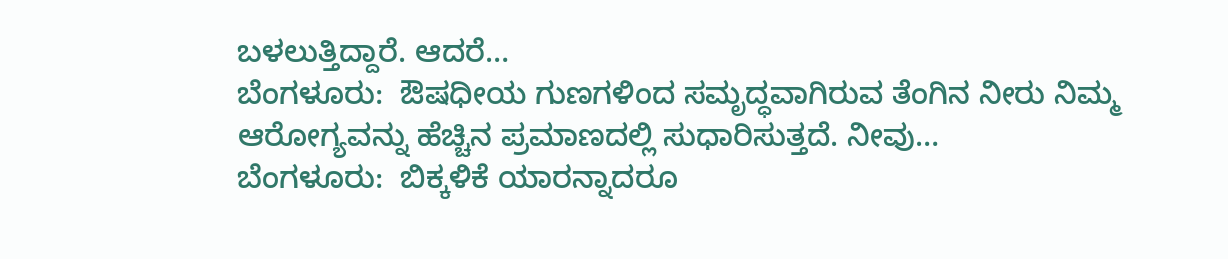ಬಳಲುತ್ತಿದ್ದಾರೆ. ಆದರೆ…
ಬೆಂಗಳೂರು:  ಔಷಧೀಯ ಗುಣಗಳಿಂದ ಸಮೃದ್ಧವಾಗಿರುವ ತೆಂಗಿನ ನೀರು ನಿಮ್ಮ  ಆರೋಗ್ಯವನ್ನು ಹೆಚ್ಚಿನ ಪ್ರಮಾಣದಲ್ಲಿ ಸುಧಾರಿಸುತ್ತದೆ. ನೀವು…
ಬೆಂಗಳೂರು:  ಬಿಕ್ಕಳಿಕೆ ಯಾರನ್ನಾದರೂ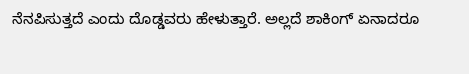ನೆನಪಿಸುತ್ತದೆ ಎಂದು ದೊಡ್ಡವರು ಹೇಳುತ್ತಾರೆ. ಅಲ್ಲದೆ ಶಾಕಿಂಗ್ ಏನಾದರೂ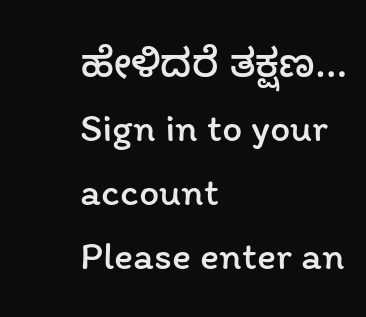ಹೇಳಿದರೆ ತಕ್ಷಣ…
Sign in to your account
Please enter an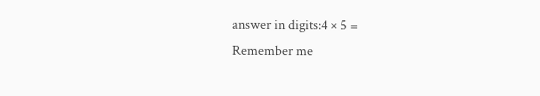answer in digits:4 × 5 =
Remember me